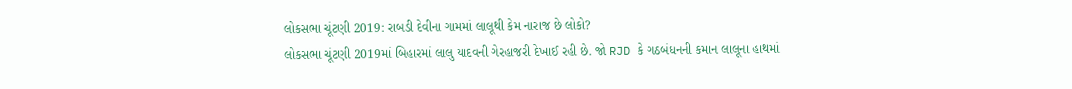લોકસભા ચૂંટણી 2019: રાબડી દેવીના ગામમાં લાલૂથી કેમ નારાજ છે લોકો?
લોકસભા ચૂંટણી 2019માં બિહારમાં લાલુ યાદવની ગેરહાજરી દેખાઈ રહી છે. જો RJD કે ગઠબંધનની કમાન લાલૂના હાથમાં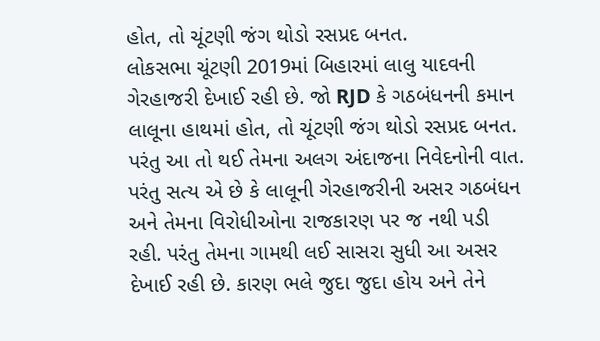હોત, તો ચૂંટણી જંગ થોડો રસપ્રદ બનત.
લોકસભા ચૂંટણી 2019માં બિહારમાં લાલુ યાદવની ગેરહાજરી દેખાઈ રહી છે. જો RJD કે ગઠબંધનની કમાન લાલૂના હાથમાં હોત, તો ચૂંટણી જંગ થોડો રસપ્રદ બનત. પરંતુ આ તો થઈ તેમના અલગ અંદાજના નિવેદનોની વાત. પરંતુ સત્ય એ છે કે લાલૂની ગેરહાજરીની અસર ગઠબંધન અને તેમના વિરોધીઓના રાજકારણ પર જ નથી પડી રહી. પરંતુ તેમના ગામથી લઈ સાસરા સુધી આ અસર દેખાઈ રહી છે. કારણ ભલે જુદા જુદા હોય અને તેને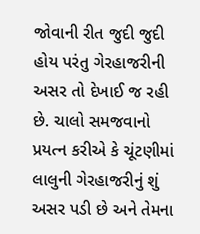જોવાની રીત જુદી જુદી હોય પરંતુ ગેરહાજરીની અસર તો દેખાઈ જ રહી છે. ચાલો સમજવાનો પ્રયત્ન કરીએ કે ચૂંટણીમાં લાલુની ગેરહાજરીનું શું અસર પડી છે અને તેમના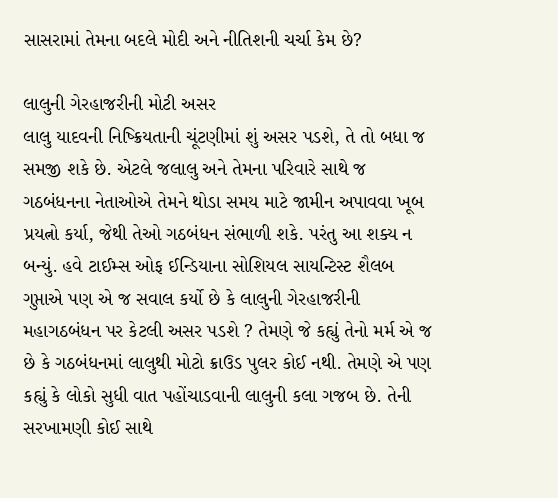સાસરામાં તેમના બદલે મોદી અને નીતિશની ચર્ચા કેમ છે?

લાલુની ગેરહાજરીની મોટી અસર
લાલુ યાદવની નિષ્ક્રિયતાની ચૂંટણીમાં શું અસર પડશે, તે તો બધા જ સમજી શકે છે. એટલે જલાલુ અને તેમના પરિવારે સાથે જ ગઠબંધનના નેતાઓએ તેમને થોડા સમય માટે જામીન અપાવવા ખૂબ પ્રયત્નો કર્યા, જેથી તેઓ ગઠબંધન સંભાળી શકે. પરંતુ આ શક્ય ન બન્યું. હવે ટાઈમ્સ ઓફ ઈન્ડિયાના સોશિયલ સાયન્ટિસ્ટ શૈલબ ગુપ્તાએ પણ એ જ સવાલ કર્યો છે કે લાલુની ગેરહાજરીની મહાગઠબંધન પર કેટલી અસર પડશે ? તેમણે જે કહ્યું તેનો મર્મ એ જ છે કે ગઠબંધનમાં લાલુથી મોટો ક્રાઉડ પુલર કોઈ નથી. તેમણે એ પણ કહ્યું કે લોકો સુધી વાત પહોંચાડવાની લાલુની કલા ગજબ છે. તેની સરખામણી કોઈ સાથે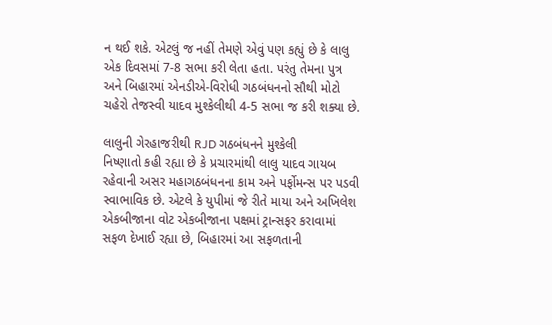ન થઈ શકે. એટલું જ નહીં તેમણે એવું પણ કહ્યું છે કે લાલુ એક દિવસમાં 7-8 સભા કરી લેતા હતા. પરંતુ તેમના પુત્ર અને બિહારમાં એનડીએ-વિરોધી ગઠબંધનનો સૌથી મોટો ચહેરો તેજસ્વી યાદવ મુશ્કેલીથી 4-5 સભા જ કરી શક્યા છે.

લાલુની ગેરહાજરીથી RJD ગઠબંધનને મુશ્કેલી
નિષ્ણાતો કહી રહ્યા છે કે પ્રચારમાંથી લાલુ યાદવ ગાયબ રહેવાની અસર મહાગઠબંધનના કામ અને પર્ફોમન્સ પર પડવી સ્વાભાવિક છે. એટલે કે યુપીમાં જે રીતે માયા અને અખિલેશ એકબીજાના વોટ એકબીજાના પક્ષમાં ટ્રાન્સફર કરાવામાં સફળ દેખાઈ રહ્યા છે, બિહારમાં આ સફળતાની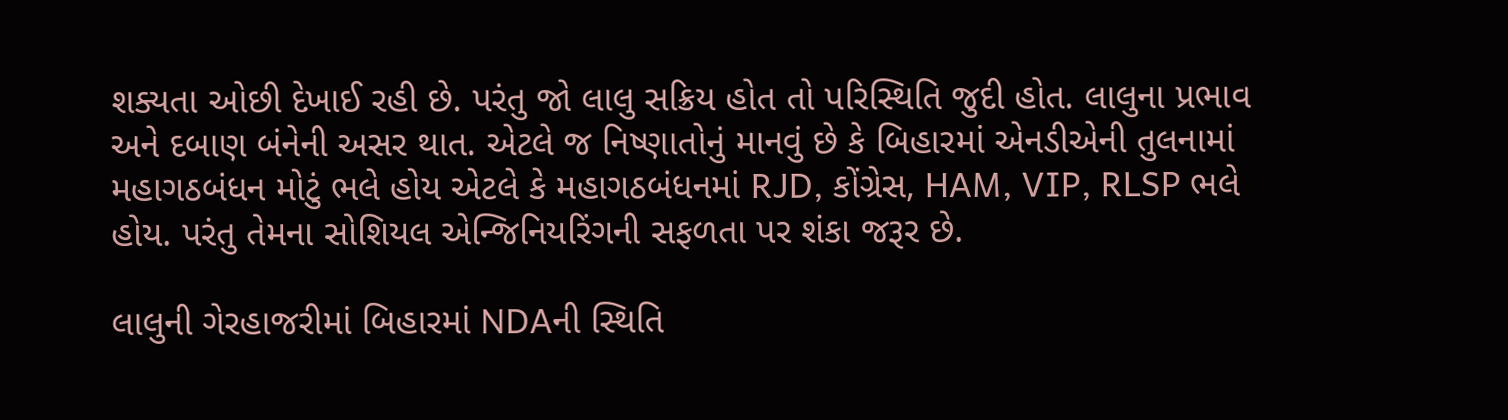શક્યતા ઓછી દેખાઈ રહી છે. પરંતુ જો લાલુ સક્રિય હોત તો પરિસ્થિતિ જુદી હોત. લાલુના પ્રભાવ અને દબાણ બંનેની અસર થાત. એટલે જ નિષ્ણાતોનું માનવું છે કે બિહારમાં એનડીએની તુલનામાં મહાગઠબંધન મોટું ભલે હોય એટલે કે મહાગઠબંધનમાં RJD, કોંગ્રેસ, HAM, VIP, RLSP ભલે હોય. પરંતુ તેમના સોશિયલ એન્જિનિયરિંગની સફળતા પર શંકા જરૂર છે.

લાલુની ગેરહાજરીમાં બિહારમાં NDAની સ્થિતિ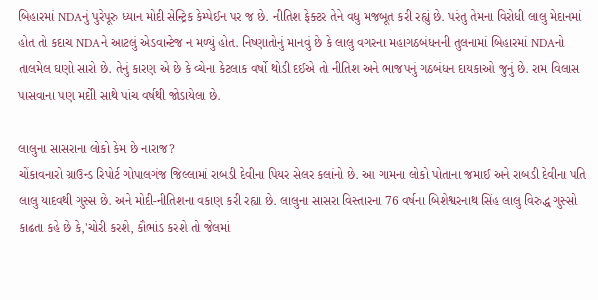બિહારમાં NDAનું પુરેપૂરુ ધ્યાન મોદી સેન્ટ્રિક કેમ્પેઈન પર જ છે. નીતિશ ફેક્ટર તેને વધુ મજબૂત કરી રહ્યું છે. પરંતુ તેમના વિરોધી લાલુ મેદાનમાં હોત તો કદાચ NDAને આટલું એડવાન્ટેજ ન મળ્યું હોત. નિષ્ણાતોનું માનવું છે કે લાલુ વગરના મહાગઠબંધનની તુલનામાં બિહારમાં NDAનો તાલમેલ ઘણો સારો છે. તેનું કારણ એ છે કે વ્ચેના કેટલાક વર્ષો થોડી દઈએ તો નીતિશ અને ભાજપનું ગઠબંધન દાયકાઓ જુનું છે. રામ વિલાસ પાસવાના પણ મદોી સાથે પાંચ વર્ષથી જોડાયેલા છે.

લાલુના સાસરાના લોકો કેમ છે નારાજ?
ચોંકાવનારો ગ્રાઉન્ડ રિપોર્ટ ગોપાલગંજ જિલ્લામાં રાબડી દેવીના પિયર સેલર કલાંનો છે. આ ગામના લોકો પોતાના જમાઈ અને રાબડી દેવીના પતિ લાલુ યાદવથી ગુસ્સ છે. અને મોદી-નીતિશના વકાણ કરી રહ્યા છે. લાલુના સાસરા વિસ્તારના 76 વર્ષના બિશેશ્વરનાથ સિંહ લાલુ વિરુદ્ધ ગુસ્સો કાઢતા કહે છે કે,'ચોરી કરશે, કૌભાંડ કરશે તો જેલમાં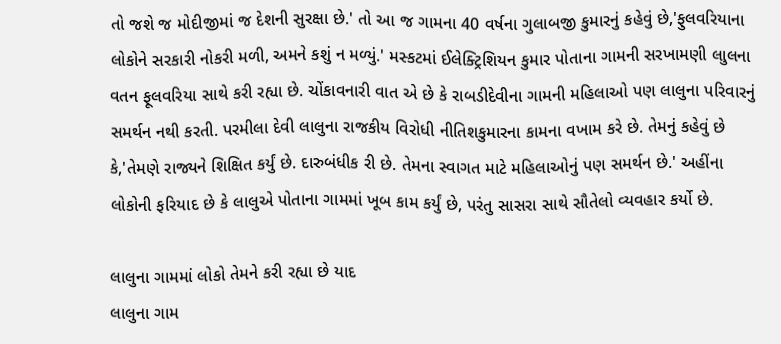તો જશે જ મોદીજીમાં જ દેશની સુરક્ષા છે.' તો આ જ ગામના 40 વર્ષના ગુલાબજી કુમારનું કહેવું છે,'ફુલવરિયાના લોકોને સરકારી નોકરી મળી, અમને કશું ન મળ્યું.' મસ્કટમાં ઈલેક્ટ્રિશિયન કુમાર પોતાના ગામની સરખામણી લાુલના વતન ફૂલવરિયા સાથે કરી રહ્યા છે. ચોંકાવનારી વાત એ છે કે રાબડીદેવીના ગામની મહિલાઓ પણ લાલુના પરિવારનું સમર્થન નથી કરતી. પરમીલા દેવી લાલુના રાજકીય વિરોધી નીતિશકુમારના કામના વખામ કરે છે. તેમનું કહેવું છે કે,'તેમણે રાજ્યને શિક્ષિત કર્યું છે. દારુબંધીક રી છે. તેમના સ્વાગત માટે મહિલાઓનું પણ સમર્થન છે.' અહીંના લોકોની ફરિયાદ છે કે લાલુએ પોતાના ગામમાં ખૂબ કામ કર્યું છે, પરંતુ સાસરા સાથે સૌતેલો વ્યવહાર કર્યો છે.

લાલુના ગામમાં લોકો તેમને કરી રહ્યા છે યાદ
લાલુના ગામ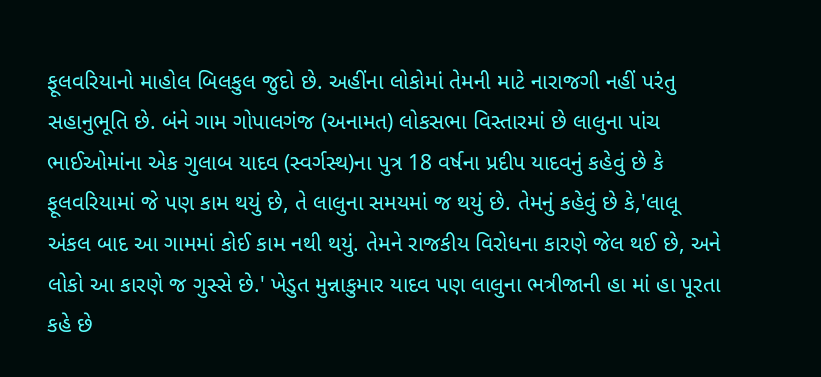ફૂલવરિયાનો માહોલ બિલકુલ જુદો છે. અહીંના લોકોમાં તેમની માટે નારાજગી નહીં પરંતુ સહાનુભૂતિ છે. બંને ગામ ગોપાલગંજ (અનામત) લોકસભા વિસ્તારમાં છે લાલુના પાંચ ભાઈઓમાંના એક ગુલાબ યાદવ (સ્વર્ગસ્થ)ના પુત્ર 18 વર્ષના પ્રદીપ યાદવનું કહેવું છે કે ફૂલવરિયામાં જે પણ કામ થયું છે, તે લાલુના સમયમાં જ થયું છે. તેમનું કહેવું છે કે,'લાલૂ અંકલ બાદ આ ગામમાં કોઈ કામ નથી થયું. તેમને રાજકીય વિરોધના કારણે જેલ થઈ છે, અને લોકો આ કારણે જ ગુસ્સે છે.' ખેડુત મુન્નાકુમાર યાદવ પણ લાલુના ભત્રીજાની હા માં હા પૂરતા કહે છે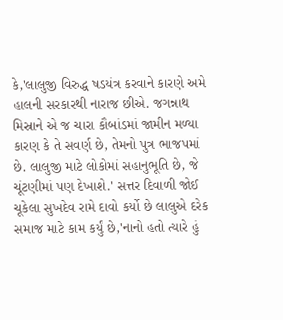કે,'લાલુજી વિરુદ્ધ ષડયંત્ર કરવાને કારણે અમે હાલની સરકારથી નારાજ છીએ. જગન્નાથ મિસ્રાને એ જ ચારા કૌબાંડમાં જામીન મળ્યા કારણ કે તે સવર્ણ છે, તેમનો પુત્ર ભાજપમાં છે. લાલુજી માટે લોકોમાં સહાનુભૂતિ છે, જે ચૂંટણીમાં પણ દેખાશે.' સત્તર દિવાળી જોઈ ચૂકેલા સુખદેવ રામે દાવો કર્યો છે લાલુએ દરેક સમાજ માટે કામ કર્યું છે,'નાનો હતો ત્યારે હું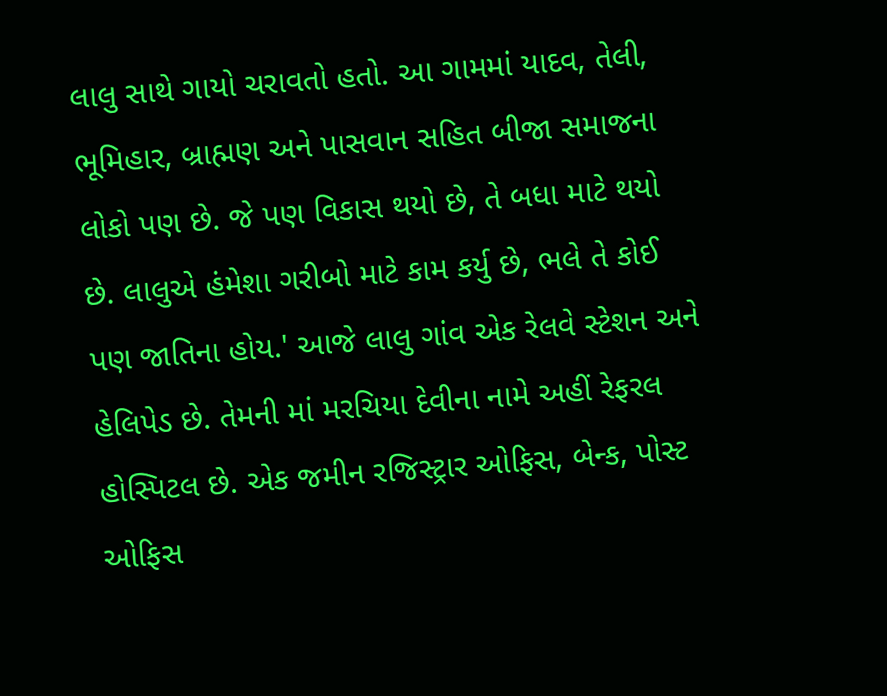લાલુ સાથે ગાયો ચરાવતો હતો. આ ગામમાં યાદવ, તેલી, ભૂમિહાર, બ્રાહ્મણ અને પાસવાન સહિત બીજા સમાજના લોકો પણ છે. જે પણ વિકાસ થયો છે, તે બધા માટે થયો છે. લાલુએ હંમેશા ગરીબો માટે કામ કર્યુ છે, ભલે તે કોઈ પણ જાતિના હોય.' આજે લાલુ ગાંવ એક રેલવે સ્ટેશન અને હેલિપેડ છે. તેમની માં મરચિયા દેવીના નામે અહીં રેફરલ હોસ્પિટલ છે. એક જમીન રજિસ્ટ્રાર ઓફિસ, બેન્ક, પોસ્ટ ઓફિસ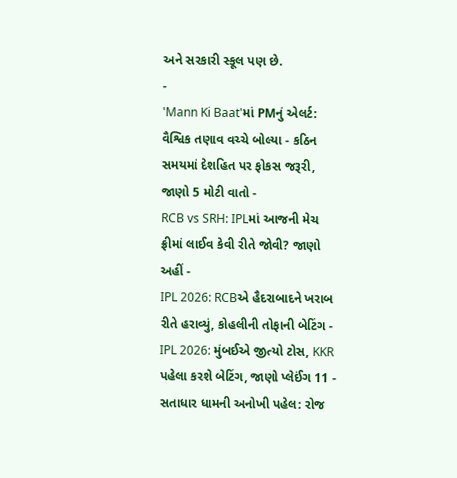અને સરકારી સ્કૂલ પણ છે.
-
'Mann Ki Baat'માં PMનું એલર્ટ: વૈશ્વિક તણાવ વચ્ચે બોલ્યા - કઠિન સમયમાં દેશહિત પર ફોકસ જરૂરી, જાણો 5 મોટી વાતો -
RCB vs SRH: IPLમાં આજની મેચ ફ્રીમાં લાઈવ કેવી રીતે જોવી? જાણો અહીં -
IPL 2026: RCBએ હૈદરાબાદને ખરાબ રીતે હરાવ્યું, કોહલીની તોફાની બેટિંગ -
IPL 2026: મુંબઈએ જીત્યો ટોસ, KKR પહેલા કરશે બેટિંગ, જાણો પ્લેઈંગ 11 -
સતાધાર ધામની અનોખી પહેલ: રોજ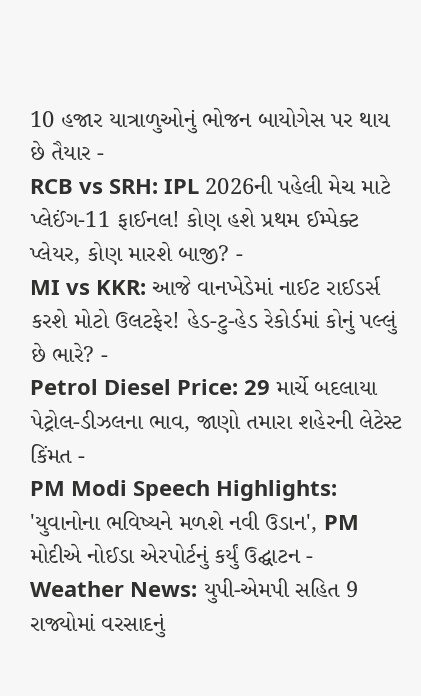10 હજાર યાત્રાળુઓનું ભોજન બાયોગેસ પર થાય છે તૈયાર -
RCB vs SRH: IPL 2026ની પહેલી મેચ માટે પ્લેઈંગ-11 ફાઈનલ! કોણ હશે પ્રથમ ઈમ્પેક્ટ પ્લેયર, કોણ મારશે બાજી? -
MI vs KKR: આજે વાનખેડેમાં નાઈટ રાઈડર્સ કરશે મોટો ઉલટફેર! હેડ-ટુ-હેડ રેકોર્ડમાં કોનું પલ્લું છે ભારે? -
Petrol Diesel Price: 29 માર્ચે બદલાયા પેટ્રોલ-ડીઝલના ભાવ, જાણો તમારા શહેરની લેટેસ્ટ કિંમત -
PM Modi Speech Highlights: 'યુવાનોના ભવિષ્યને મળશે નવી ઉડાન', PM મોદીએ નોઈડા એરપોર્ટનું કર્યું ઉદ્ઘાટન -
Weather News: યુપી-એમપી સહિત 9 રાજ્યોમાં વરસાદનું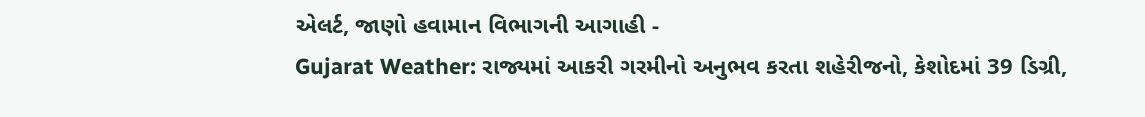એલર્ટ, જાણો હવામાન વિભાગની આગાહી -
Gujarat Weather: રાજ્યમાં આકરી ગરમીનો અનુભવ કરતા શહેરીજનો, કેશોદમાં 39 ડિગ્રી,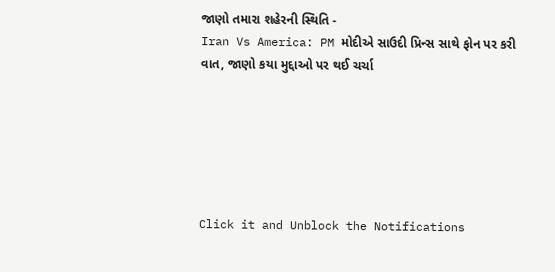જાણો તમારા શહેરની સ્થિતિ -
Iran Vs America: PM મોદીએ સાઉદી પ્રિન્સ સાથે ફોન પર કરી વાત, જાણો કયા મુદ્દાઓ પર થઈ ચર્ચા






Click it and Unblock the Notifications